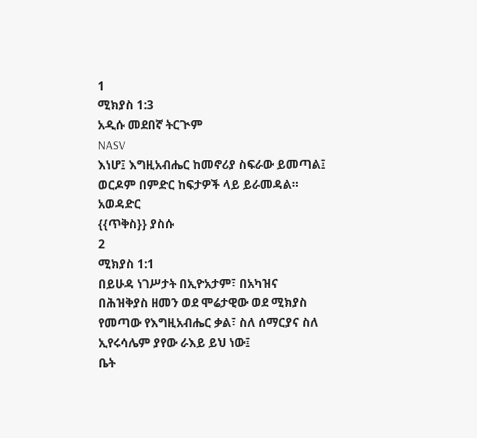1
ሚክያስ 1:3
አዲሱ መደበኛ ትርጒም
NASV
እነሆ፤ እግዚአብሔር ከመኖሪያ ስፍራው ይመጣል፤ ወርዶም በምድር ከፍታዎች ላይ ይራመዳል።
አወዳድር
{{ጥቅስ}} ያስሱ
2
ሚክያስ 1:1
በይሁዳ ነገሥታት በኢዮአታም፣ በአካዝና በሕዝቅያስ ዘመን ወደ ሞሬታዊው ወደ ሚክያስ የመጣው የእግዚአብሔር ቃል፣ ስለ ሰማርያና ስለ ኢየሩሳሌም ያየው ራእይ ይህ ነው፤
ቤት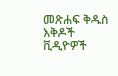መጽሐፍ ቅዱስ
እቅዶች
ቪዲዮዎች